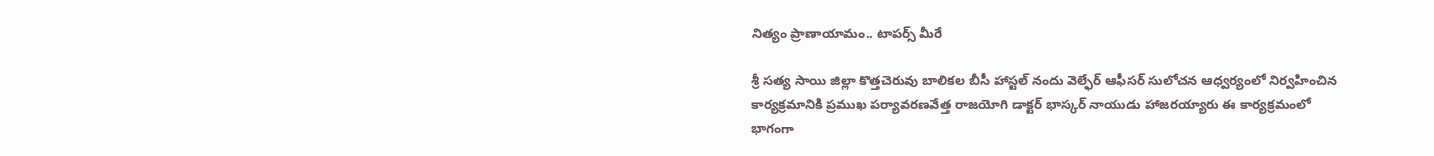నిత్యం ప్రాణాయామం.. టాపర్స్ మీరే

శ్రీ సత్య సాయి జిల్లా కొత్తచెరువు బాలికల బీసీ హాస్టల్ నందు వెల్ఫేర్ ఆఫీసర్ సులోచన ఆధ్వర్యంలో నిర్వహించిన కార్యక్రమానికి ప్రముఖ పర్యావరణవేత్త రాజయోగి డాక్టర్ భాస్కర్ నాయుడు హాజరయ్యారు ఈ కార్యక్రమంలో భాగంగా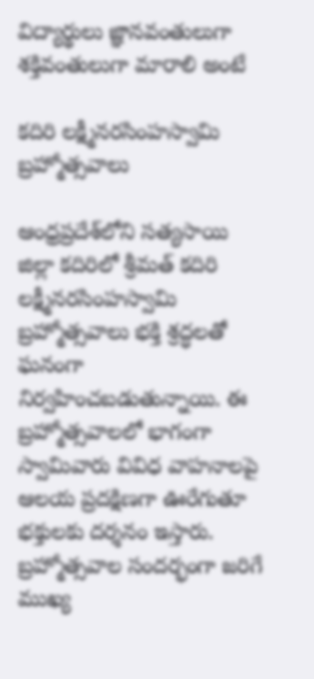విద్యార్థులు జ్ఞానవంతులుగా శక్తివంతులుగా మారాలి అంటే

కదిరి లక్ష్మీనరసింహస్వామి బ్రహ్మోత్సవాలు

ఆంధ్రప్రదేశ్‌లోని సత్యసాయి జిల్లా కదిరిలో శ్రీమత్ కదిరి లక్ష్మీనరసింహస్వామి బ్రహ్మోత్సవాలు భక్తి శ్రద్ధలతో ఘనంగా నిర్వహించబడుతున్నాయి. ఈ బ్రహ్మోత్సవాలలో భాగంగా స్వామివారు వివిధ వాహనాలపై ఆలయ ప్రదక్షిణగా ఊరేగుతూ భక్తులకు దర్శనం ఇస్తారు. బ్రహ్మోత్సవాల సందర్భంగా జరిగే ముఖ్య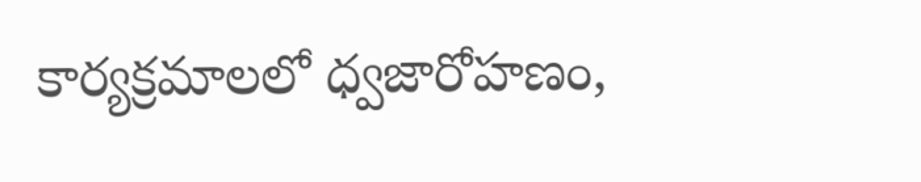కార్యక్రమాలలో ధ్వజారోహణం,